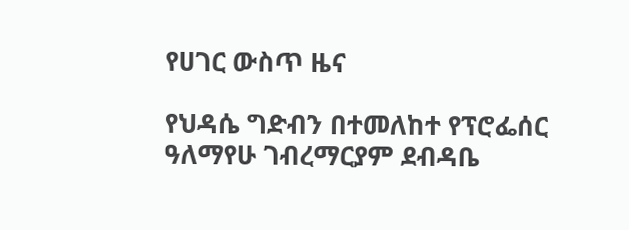የሀገር ውስጥ ዜና

የህዳሴ ግድብን በተመለከተ የፕሮፌሰር ዓለማየሁ ገብረማርያም ደብዳቤ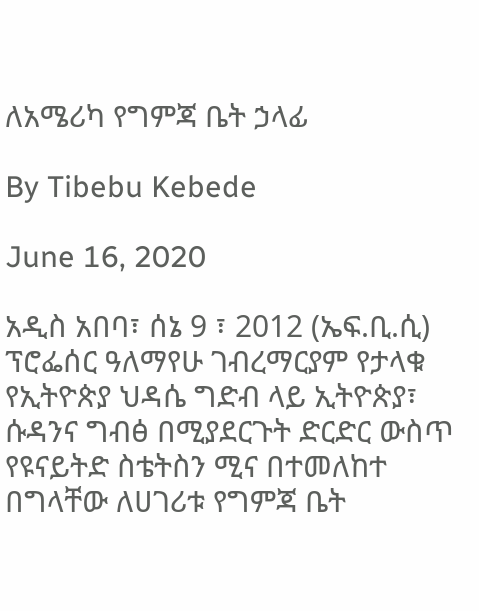ለአሜሪካ የግምጃ ቤት ኃላፊ

By Tibebu Kebede

June 16, 2020

አዲስ አበባ፣ ሰኔ 9 ፣ 2012 (ኤፍ.ቢ.ሲ) ፕሮፌሰር ዓለማየሁ ገብረማርያም የታላቁ የኢትዮጵያ ህዳሴ ግድብ ላይ ኢትዮጵያ፣ ሱዳንና ግብፅ በሚያደርጉት ድርድር ውስጥ የዩናይትድ ስቴትስን ሚና በተመለከተ በግላቸው ለሀገሪቱ የግምጃ ቤት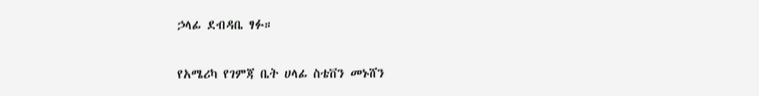ኃላፊ ደብዳቤ ፃፉ።

የአሜሪካ የገምጃ ቤት ሀላፊ ስቴቨን መኑሸን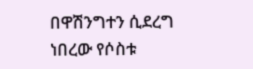በዋሽንግተን ሲደረግ ነበረው የሶስቱ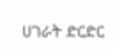ሀገራት ድርድር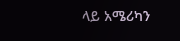ላይ አሜሪካን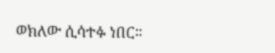ወክለው ሲሳተፉ ነበር።